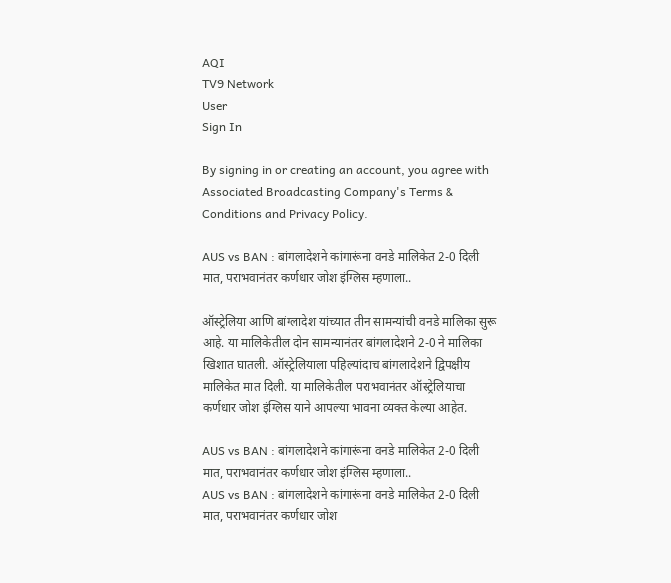AQI
TV9 Network
User
Sign In

By signing in or creating an account, you agree with Associated Broadcasting Company's Terms & Conditions and Privacy Policy.

AUS vs BAN : बांगलादेशने कांगारूंना वनडे मालिकेत 2-0 दिली मात, पराभवानंतर कर्णधार जोश इंग्लिस म्हणाला..

ऑस्ट्रेलिया आणि बांग्लादेश यांच्यात तीन सामन्यांची वनडे मालिका सुरू आहे. या मालिकेतील दोन सामन्यानंतर बांगलादेशने 2-0 ने मालिका खिशात घातली. ऑस्ट्रेलियाला पहिल्यांदाच बांगलादेशने द्विपक्षीय मालिकेत मात दिली. या मालिकेतील पराभवानंतर ऑस्ट्रेलियाचा कर्णधार जोश इंग्लिस याने आपल्या भावना व्यक्त केल्या आहेत.

AUS vs BAN : बांगलादेशने कांगारूंना वनडे मालिकेत 2-0 दिली मात, पराभवानंतर कर्णधार जोश इंग्लिस म्हणाला..
AUS vs BAN : बांगलादेशने कांगारूंना वनडे मालिकेत 2-0 दिली मात, पराभवानंतर कर्णधार जोश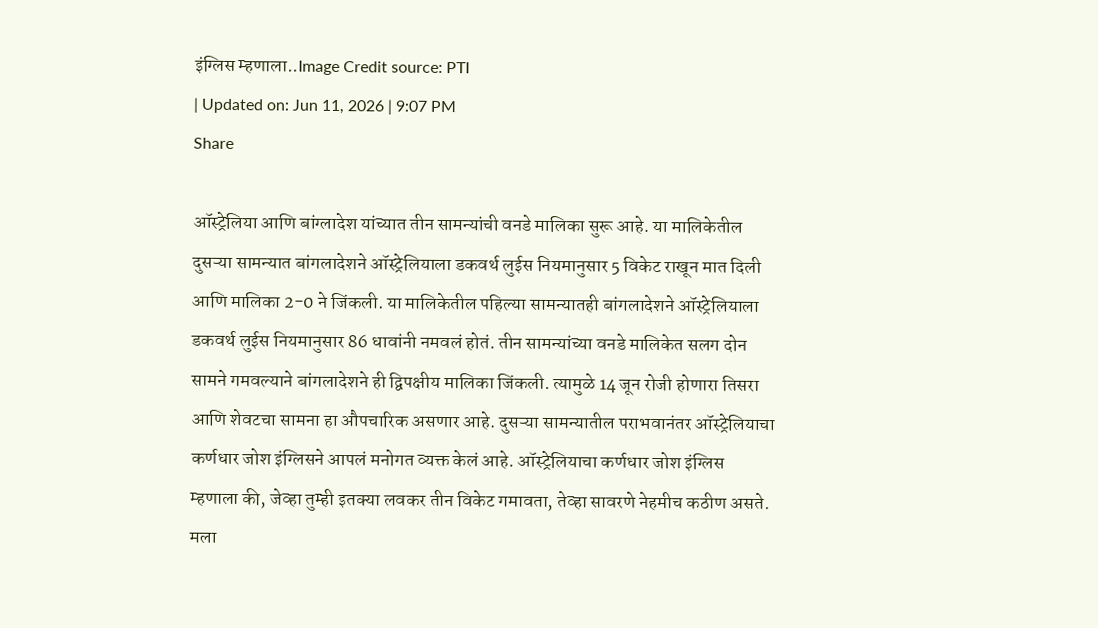इंग्लिस म्हणाला..Image Credit source: PTI
| Updated on: Jun 11, 2026 | 9:07 PM
Share

ऑस्ट्रेलिया आणि बांग्लादेश यांच्यात तीन सामन्यांची वनडे मालिका सुरू आहे. या मालिकेतील दुसऱ्या सामन्यात बांगलादेशने ऑस्ट्रेलियाला डकवर्थ लुईस नियमानुसार 5 विकेट राखून मात दिली आणि मालिका 2-0 ने जिंकली. या मालिकेतील पहिल्या सामन्यातही बांगलादेशने ऑस्ट्रेलियाला डकवर्थ लुईस नियमानुसार 86 धावांनी नमवलं होतं. तीन सामन्यांच्या वनडे मालिकेत सलग दोन सामने गमवल्याने बांगलादेशने ही द्विपक्षीय मालिका जिंकली. त्यामुळे 14 जून रोजी होणारा तिसरा आणि शेवटचा सामना हा औपचारिक असणार आहे. दुसऱ्या सामन्यातील पराभवानंतर ऑस्ट्रेलियाचा कर्णधार जोश इंग्लिसने आपलं मनोगत व्यक्त केलं आहे. ऑस्ट्रेलियाचा कर्णधार जोश इंग्लिस म्हणाला की, जेव्हा तुम्ही इतक्या लवकर तीन विकेट गमावता, तेव्हा सावरणे नेहमीच कठीण असते. मला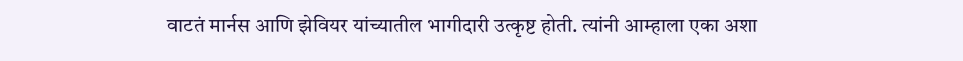वाटतं मार्नस आणि झेवियर यांच्यातील भागीदारी उत्कृष्ट होती. त्यांनी आम्हाला एका अशा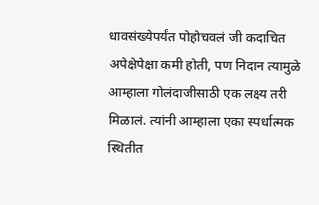धावसंख्येपर्यंत पोहोचवलं जी कदाचित अपेक्षेपेक्षा कमी होती, पण निदान त्यामुळे आम्हाला गोलंदाजीसाठी एक लक्ष्य तरी मिळालं. त्यांनी आम्हाला एका स्पर्धात्मक स्थितीत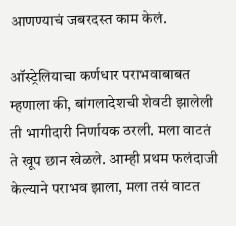आणण्याचं जबरदस्त काम केलं.

ऑस्ट्रेलियाचा कर्णधार पराभवाबाबत म्हणाला की, बांगलादेशची शेवटी झालेली ती भागीदारी निर्णायक ठरली. मला वाटतं ते खूप छान खेळले. आम्ही प्रथम फलंदाजी केल्याने पराभव झाला, मला तसं वाटत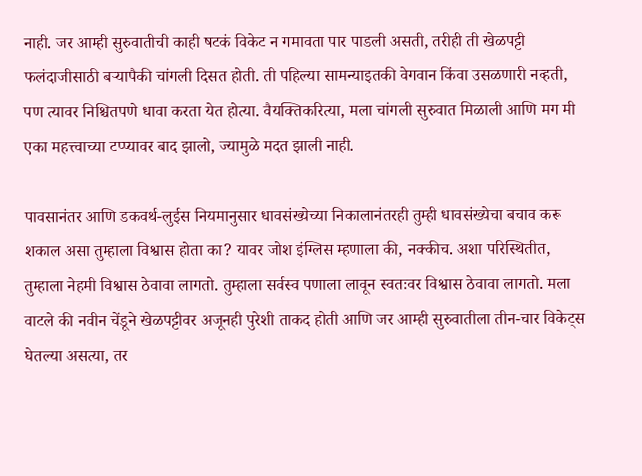नाही. जर आम्ही सुरुवातीची काही षटकं विकेट न गमावता पार पाडली असती, तरीही ती खेळपट्टी फलंदाजीसाठी बऱ्यापैकी चांगली दिसत होती. ती पहिल्या सामन्याइतकी वेगवान किंवा उसळणारी नव्हती, पण त्यावर निश्चितपणे धावा करता येत होत्या. वैयक्तिकरित्या, मला चांगली सुरुवात मिळाली आणि मग मी एका महत्त्वाच्या टप्प्यावर बाद झालो, ज्यामुळे मदत झाली नाही.

पावसानंतर आणि डकवर्थ-लुईस नियमानुसार धावसंख्येच्या निकालानंतरही तुम्ही धावसंख्येचा बचाव करू शकाल असा तुम्हाला विश्वास होता का? यावर जोश इंग्लिस म्हणाला की, नक्कीच. अशा परिस्थितीत, तुम्हाला नेहमी विश्वास ठेवावा लागतो. तुम्हाला सर्वस्व पणाला लावून स्वतःवर विश्वास ठेवावा लागतो. मला वाटले की नवीन चेंडूने खेळपट्टीवर अजूनही पुरेशी ताकद होती आणि जर आम्ही सुरुवातीला तीन-चार विकेट्स घेतल्या असत्या, तर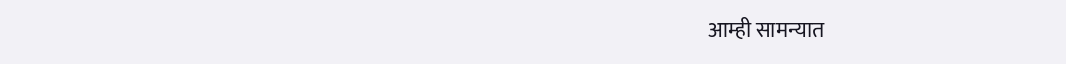आम्ही सामन्यात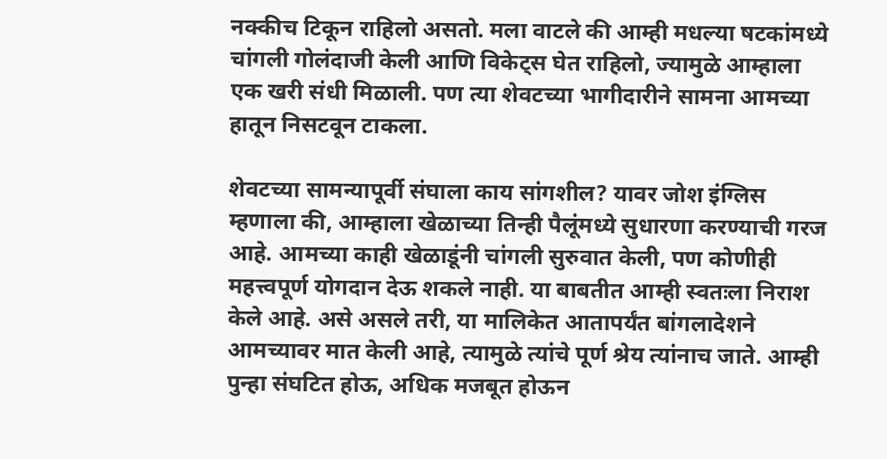नक्कीच टिकून राहिलो असतो. मला वाटले की आम्ही मधल्या षटकांमध्ये चांगली गोलंदाजी केली आणि विकेट्स घेत राहिलो, ज्यामुळे आम्हाला एक खरी संधी मिळाली. पण त्या शेवटच्या भागीदारीने सामना आमच्या हातून निसटवून टाकला.

शेवटच्या सामन्यापूर्वी संघाला काय सांगशील? यावर जोश इंग्लिस म्हणाला की, आम्हाला खेळाच्या तिन्ही पैलूंमध्ये सुधारणा करण्याची गरज आहे. आमच्या काही खेळाडूंनी चांगली सुरुवात केली, पण कोणीही महत्त्वपूर्ण योगदान देऊ शकले नाही. या बाबतीत आम्ही स्वतःला निराश केले आहे. असे असले तरी, या मालिकेत आतापर्यंत बांगलादेशने आमच्यावर मात केली आहे, त्यामुळे त्यांचे पूर्ण श्रेय त्यांनाच जाते. आम्ही पुन्हा संघटित होऊ, अधिक मजबूत होऊन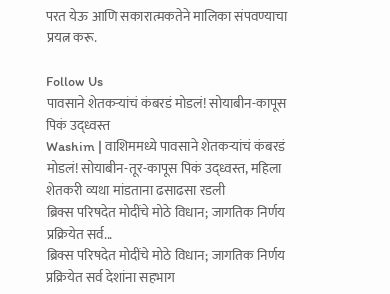परत येऊ आणि सकारात्मकतेने मालिका संपवण्याचा प्रयत्न करू.

Follow Us
पावसाने शेतकऱ्यांचं कंबरडं मोडलं! सोयाबीन-कापूस पिकं उद्ध्वस्त
Washim | वाशिममध्ये पावसाने शेतकऱ्यांचं कंबरडं मोडलं! सोयाबीन-तूर-कापूस पिकं उद्ध्वस्त, महिला शेतकरी व्यथा मांडताना ढसाढसा रडली
ब्रिक्स परिषदेत मोदींचे मोठे विधान; जागतिक निर्णय प्रक्रियेत सर्व...
ब्रिक्स परिषदेत मोदींचे मोठे विधान; जागतिक निर्णय प्रक्रियेत सर्व देशांना सहभाग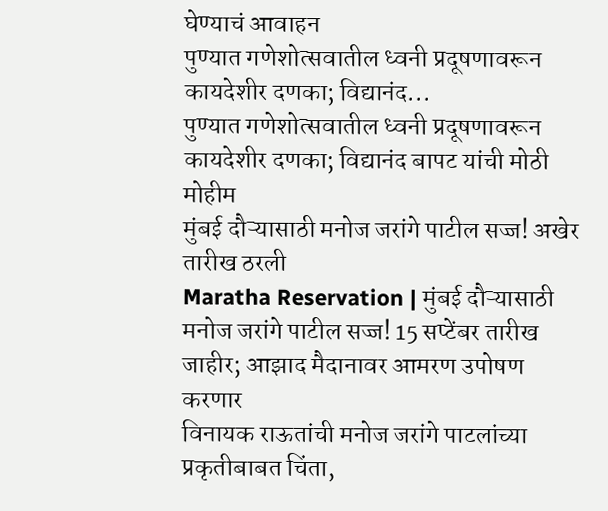घेण्याचं आवाहन
पुण्यात गणेशोत्सवातील ध्वनी प्रदूषणावरून कायदेशीर दणका; विद्यानंद...
पुण्यात गणेशोत्सवातील ध्वनी प्रदूषणावरून कायदेशीर दणका; विद्यानंद बापट यांची मोठी मोहीम
मुंबई दौऱ्यासाठी मनोज जरांगे पाटील सज्ज! अखेर तारीख ठरली
Maratha Reservation | मुंबई दौऱ्यासाठी मनोज जरांगे पाटील सज्ज! 15 सप्टेंबर तारीख जाहीर; आझाद मैदानावर आमरण उपोषण करणार
विनायक राऊतांची मनोज जरांगे पाटलांच्या प्रकृतीबाबत चिंता,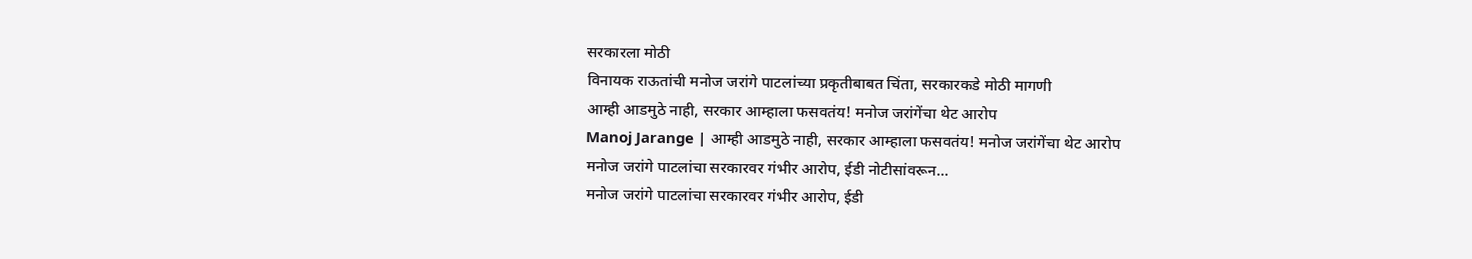सरकारला मोठी
विनायक राऊतांची मनोज जरांगे पाटलांच्या प्रकृतीबाबत चिंता, सरकारकडे मोठी मागणी
आम्ही आडमुठे नाही, सरकार आम्हाला फसवतंय! मनोज जरांगेंचा थेट आरोप
Manoj Jarange | आम्ही आडमुठे नाही, सरकार आम्हाला फसवतंय! मनोज जरांगेंचा थेट आरोप
मनोज जरांगे पाटलांचा सरकारवर गंभीर आरोप, ईडी नोटीसांवरून...
मनोज जरांगे पाटलांचा सरकारवर गंभीर आरोप, ईडी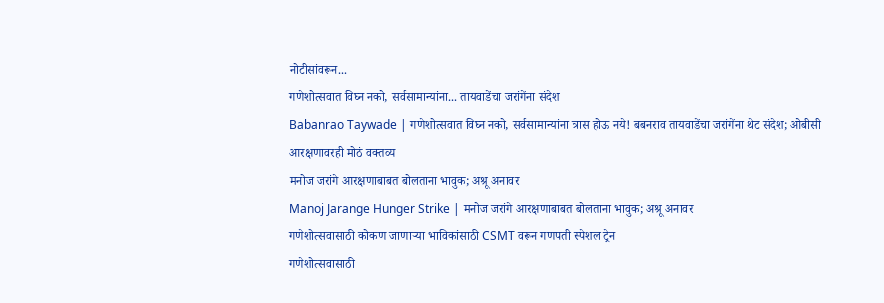नोटीसांवरून...
गणेशोत्सवात विघ्न नको, सर्वसामान्यांना... तायवाडेंचा जरांगेंना संदेश
Babanrao Taywade | गणेशोत्सवात विघ्न नको, सर्वसामान्यांना त्रास होऊ नये! बबनराव तायवाडेंचा जरांगेंना थेट संदेश; ओबीसी आरक्षणावरही मोठं वक्तव्य
मनोज जरांगे आरक्षणाबाबत बोलताना भावुक; अश्रू अनावर
Manoj Jarange Hunger Strike | मनोज जरांगे आरक्षणाबाबत बोलताना भावुक; अश्रू अनावर
गणेशोत्सवासाठी कोकण जाणाऱ्या भाविकांसाठी CSMT वरून गणपती स्पेशल ट्रेन
गणेशोत्सवासाठी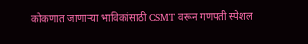कोकणात जाणाऱ्या भाविकांसाठी CSMT वरून गणपती स्पेशल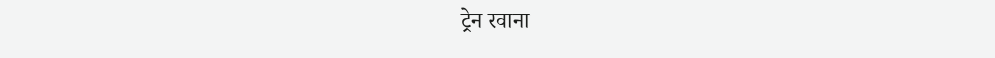ट्रेन रवाना